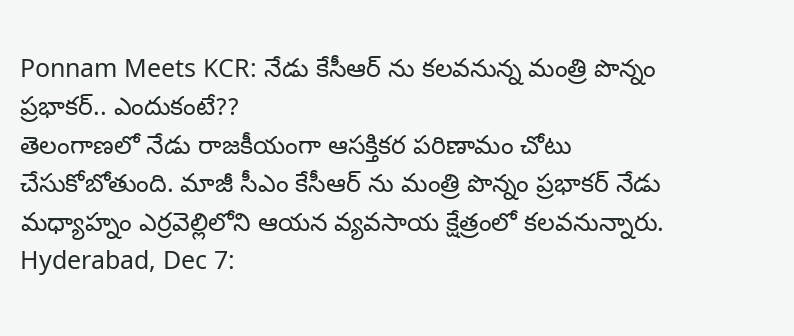Ponnam Meets KCR: నేడు కేసీఆర్ ను కలవనున్న మంత్రి పొన్నం ప్రభాకర్.. ఎందుకంటే??
తెలంగాణలో నేడు రాజకీయంగా ఆసక్తికర పరిణామం చోటు చేసుకోబోతుంది. మాజీ సీఎం కేసీఆర్ ను మంత్రి పొన్నం ప్రభాకర్ నేడు మధ్యాహ్నం ఎర్రవెల్లిలోని ఆయన వ్యవసాయ క్షేత్రంలో కలవనున్నారు.
Hyderabad, Dec 7: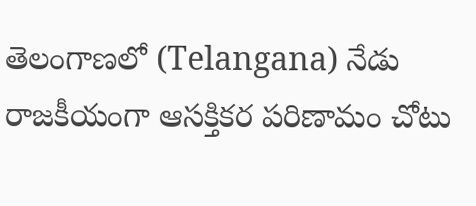తెలంగాణలో (Telangana) నేడు రాజకీయంగా ఆసక్తికర పరిణామం చోటు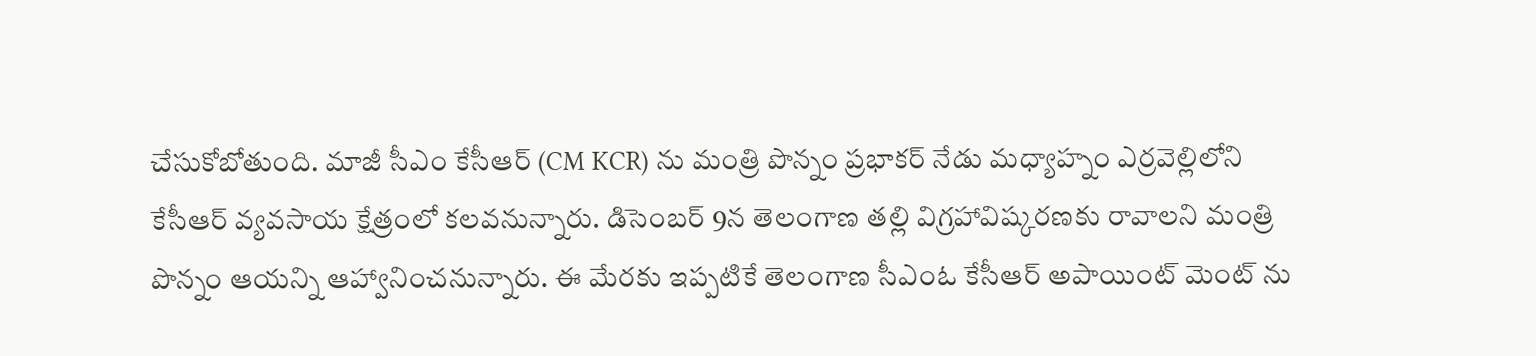చేసుకోబోతుంది. మాజీ సీఎం కేసీఆర్ (CM KCR) ను మంత్రి పొన్నం ప్రభాకర్ నేడు మధ్యాహ్నం ఎర్రవెల్లిలోని కేసీఆర్ వ్యవసాయ క్షేత్రంలో కలవనున్నారు. డిసెంబర్ 9న తెలంగాణ తల్లి విగ్రహావిష్కరణకు రావాలని మంత్రి పొన్నం ఆయన్ని ఆహ్వానించనున్నారు. ఈ మేరకు ఇప్పటికే తెలంగాణ సీఎంఓ కేసీఆర్ అపాయింట్ మెంట్ ను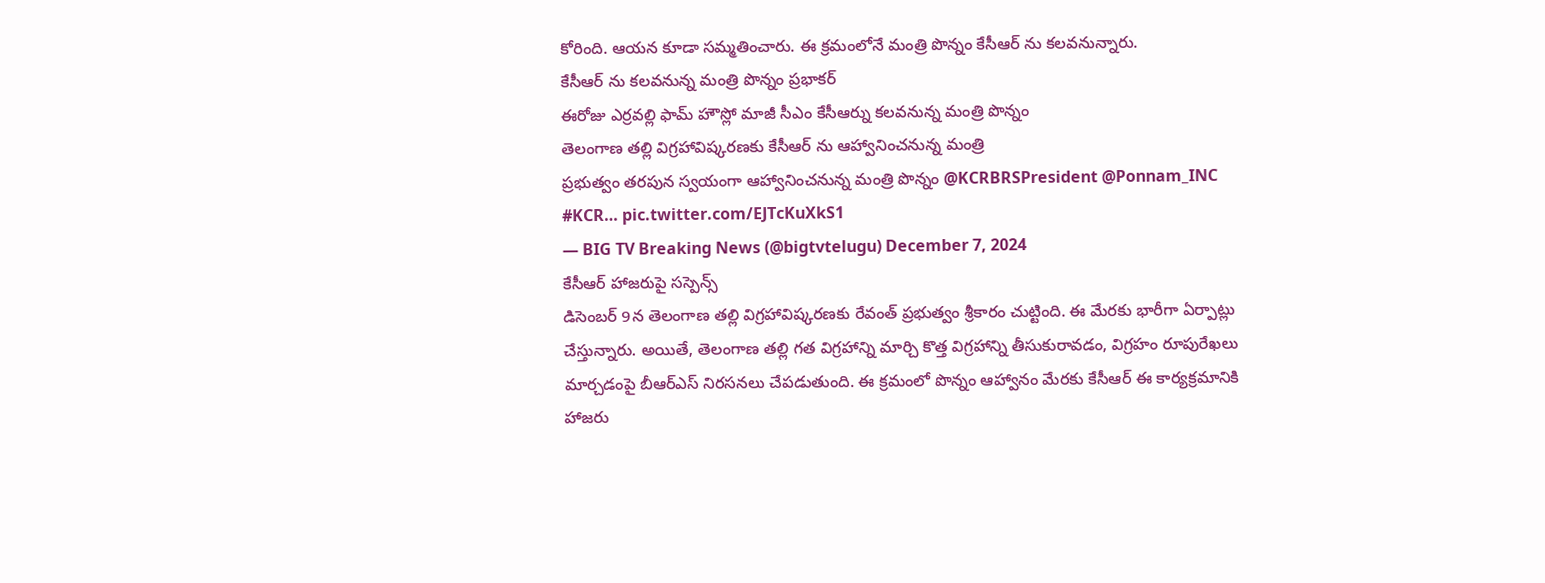కోరింది. ఆయన కూడా సమ్మతించారు. ఈ క్రమంలోనే మంత్రి పొన్నం కేసీఆర్ ను కలవనున్నారు.
కేసీఆర్ ను కలవనున్న మంత్రి పొన్నం ప్రభాకర్
ఈరోజు ఎర్రవల్లి ఫామ్ హౌస్లో మాజీ సీఎం కేసీఆర్ను కలవనున్న మంత్రి పొన్నం
తెలంగాణ తల్లి విగ్రహావిష్కరణకు కేసీఆర్ ను ఆహ్వానించనున్న మంత్రి
ప్రభుత్వం తరపున స్వయంగా ఆహ్వానించనున్న మంత్రి పొన్నం @KCRBRSPresident @Ponnam_INC #KCR… pic.twitter.com/EJTcKuXkS1
— BIG TV Breaking News (@bigtvtelugu) December 7, 2024
కేసీఆర్ హాజరుపై సస్పెన్స్
డిసెంబర్ 9న తెలంగాణ తల్లి విగ్రహావిష్కరణకు రేవంత్ ప్రభుత్వం శ్రీకారం చుట్టింది. ఈ మేరకు భారీగా ఏర్పాట్లు చేస్తున్నారు. అయితే, తెలంగాణ తల్లి గత విగ్రహాన్ని మార్చి కొత్త విగ్రహాన్ని తీసుకురావడం, విగ్రహం రూపురేఖలు మార్చడంపై బీఆర్ఎస్ నిరసనలు చేపడుతుంది. ఈ క్రమంలో పొన్నం ఆహ్వానం మేరకు కేసీఆర్ ఈ కార్యక్రమానికి హాజరు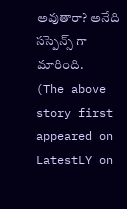అవుతారా? అనేది సస్పెన్స్ గా మారింది.
(The above story first appeared on LatestLY on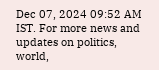Dec 07, 2024 09:52 AM IST. For more news and updates on politics, world,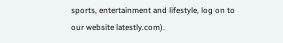sports, entertainment and lifestyle, log on to our website latestly.com).